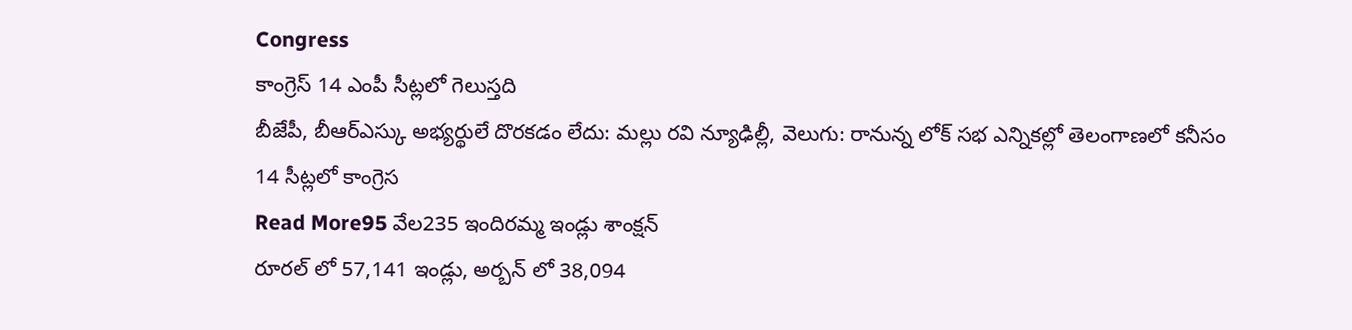Congress
కాంగ్రెస్ 14 ఎంపీ సీట్లలో గెలుస్తది
బీజేపీ, బీఆర్ఎస్కు అభ్యర్థులే దొరకడం లేదు: మల్లు రవి న్యూఢిల్లీ, వెలుగు: రానున్న లోక్ సభ ఎన్నికల్లో తెలంగాణలో కనీసం 14 సీట్లలో కాంగ్రెస
Read More95 వేల235 ఇందిరమ్మ ఇండ్లు శాంక్షన్
రూరల్ లో 57,141 ఇండ్లు, అర్బన్ లో 38,094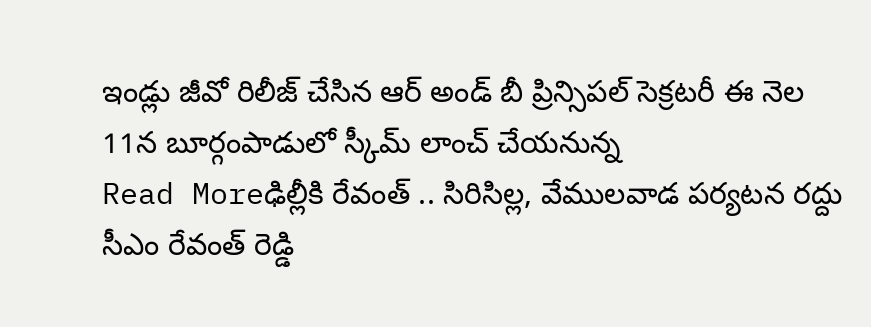ఇండ్లు జీవో రిలీజ్ చేసిన ఆర్ అండ్ బీ ప్రిన్సిపల్ సెక్రటరీ ఈ నెల 11న బూర్గంపాడులో స్కీమ్ లాంచ్ చేయనున్న
Read Moreఢిల్లీకి రేవంత్ .. సిరిసిల్ల, వేములవాడ పర్యటన రద్దు
సీఎం రేవంత్ రెడ్డి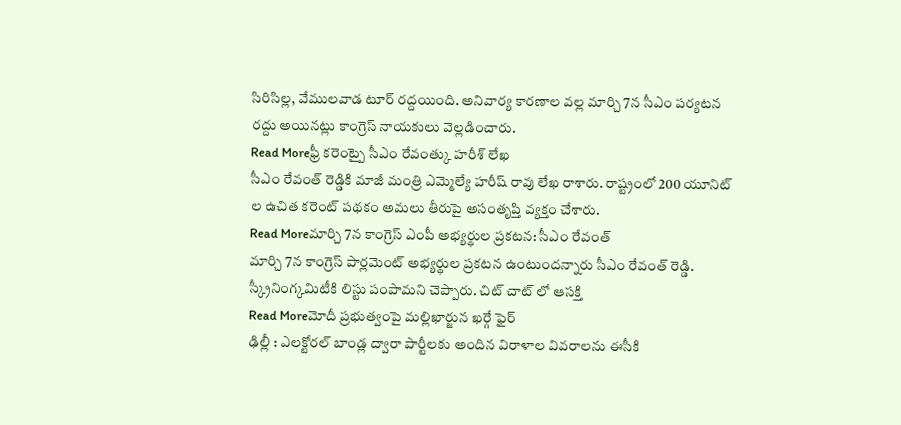సిరిసిల్ల, వేములవాడ టూర్ రద్దయింది. అనివార్య కారణాల వల్ల మార్చి 7న సీఎం పర్యటన రద్దు అయినట్లు కాంగ్రెస్ నాయకులు వెల్లడించారు.
Read Moreఫ్రీ కరెంట్పై సీఎం రేవంత్కు హరీశ్ లేఖ
సీఎం రేవంత్ రెడ్డికి మాజీ మంత్రి ఎమ్మెల్యే హరీష్ రావు లేఖ రాశారు. రాష్ట్రంలో 200 యూనిట్ ల ఉచిత కరెంట్ పథకం అమలు తీరుపై అసంతృప్తి వ్యక్తం చేశారు.
Read Moreమార్చి 7న కాంగ్రెస్ ఎంపీ అభ్యర్థుల ప్రకటన: సీఎం రేవంత్
మార్చి 7న కాంగ్రెస్ పార్లమెంట్ అభ్యర్థుల ప్రకటన ఉంటుందన్నారు సీఎం రేవంత్ రెడ్డి. స్క్రీనింగ్కమిటీకి లిస్టు పంపామని చెప్పారు. చిట్ చాట్ లో ఆసక్తి
Read Moreమోదీ ప్రభుత్వంపై మల్లిఖార్జున ఖర్గే ఫైర్
ఢిల్లీ : ఎలక్టోరల్ బాండ్ల ద్వారా పార్టీలకు అందిన విరాళాల వివరాలను ఈసీకి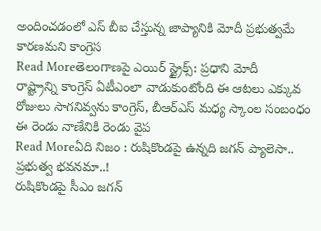అందించడంలో ఎస్ బీఐ చేస్తున్న జాప్యానికి మోదీ ప్రభుత్వమే కారణమని కాంగ్రెస
Read Moreతెలంగాణపై ఎయిర్ స్ట్రైక్స్: ప్రధాని మోదీ
రాష్ట్రాన్ని కాంగ్రెస్ ఏటీఎంలా వాడుకుంటోంది ఈ ఆటలు ఎక్కువ రోజులు సాగనివ్వను కాంగ్రెస్, బీఆర్ఎస్ మధ్య స్కాంల సంబంధం ఈ రెండు నాణేనికి రెండు వైప
Read Moreఏది నిజం : రుషికొండపై ఉన్నది జగన్ ప్యాలెసా.. ప్రభుత్వ భవనమా..!
రుషికొండపై సీఎం జగన్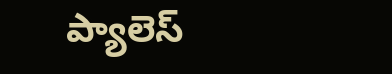ప్యాలెస్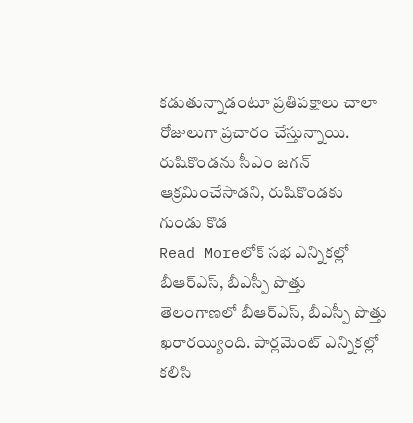కడుతున్నాడంటూ ప్రతిపక్షాలు చాలా రోజులుగా ప్రచారం చేస్తున్నాయి. రుషికొండను సీఎం జగన్ ఆక్రమించేసాడని, రుషికొండకు గుండు కొడ
Read Moreలోక్ సభ ఎన్నికల్లో బీఆర్ఎస్, బీఎస్పీ పొత్తు
తెలంగాణలో బీఆర్ఎస్, బీఎస్పీ పొత్తు ఖరారయ్యింది. పార్లమెంట్ ఎన్నికల్లో కలిసి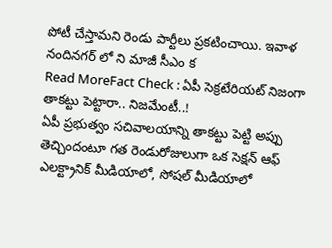పోటీ చేస్తామని రెండు పార్టీలు ప్రకటించాయి. ఇవాళ నందినగర్ లో ని మాజీ సీఎం క
Read MoreFact Check : ఏపీ సెక్రటేరియట్ నిజంగా తాకట్టు పెట్టారా.. నిజమేంటీ..!
ఏపీ ప్రభుత్వం సచివాలయాన్ని తాకట్టు పెట్టి అప్పు తెచ్చిందంటూ గత రెండురోజులుగా ఒక సెక్షన్ ఆఫ్ ఎలక్ట్రానిక్ మీడియాలో, సోషల్ మీడియాలో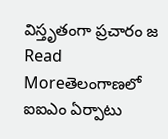విస్తృతంగా ప్రచారం జ
Read Moreతెలంగాణలో ఐఐఎం ఏర్పాటు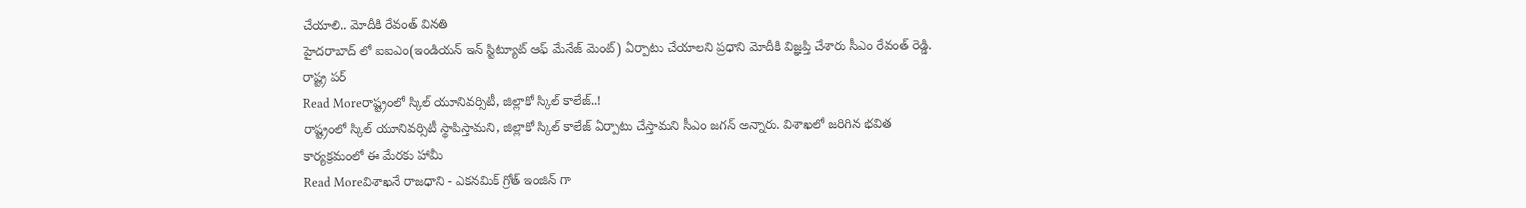చేయాలి.. మోదీకి రేవంత్ వినతి
హైదరాబాద్ లో ఐఐఎం(ఇండియన్ ఇన్ స్టిట్యూట్ ఆఫ్ మేనేజ్ మెంట్) ఏర్పాటు చేయాలని ప్రధాని మోదీకి విజ్ఞప్తి చేశారు సీఎం రేవంత్ రెడ్డి. రాష్ట్ర పర్
Read Moreరాష్ట్రంలో స్కిల్ యూనివర్సిటీ, జిల్లాకో స్కిల్ కాలేజ్..!
రాష్ట్రంలో స్కిల్ యూనివర్సిటీ స్థాపిస్తామని, జిల్లాకో స్కిల్ కాలేజ్ ఏర్పాటు చేస్తామని సీఎం జగన్ అన్నారు. విశాఖలో జరిగిన భవిత కార్యక్రమంలో ఈ మేరకు హామీ
Read Moreవిశాఖనే రాజధాని - ఎకనమిక్ గ్రోత్ ఇంజిన్ గా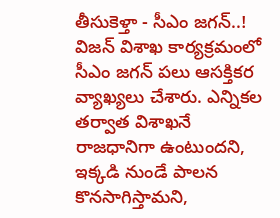తీసుకెళ్తా - సీఎం జగన్..!
విజన్ విశాఖ కార్యక్రమంలో సీఎం జగన్ పలు ఆసక్తికర వ్యాఖ్యలు చేశారు. ఎన్నికల తర్వాత విశాఖనే రాజధానిగా ఉంటుందని, ఇక్కడి నుండే పాలన కొనసాగిస్తామని,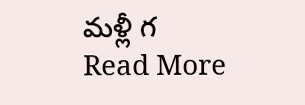మళ్లీ గ
Read More